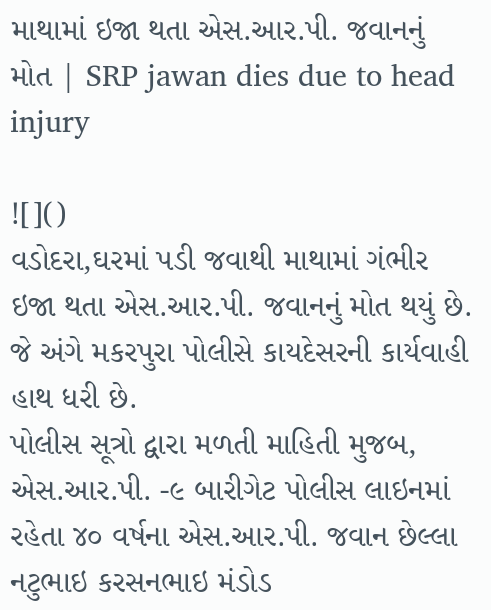માથામાં ઇજા થતા એસ.આર.પી. જવાનનું મોત | SRP jawan dies due to head injury

![]()
વડોદરા,ઘરમાં પડી જવાથી માથામાં ગંભીર ઇજા થતા એસ.આર.પી. જવાનનું મોત થયું છે. જે અંગે મકરપુરા પોલીસે કાયદેસરની કાર્યવાહી હાથ ધરી છે.
પોલીસ સૂત્રો દ્વારા મળતી માહિતી મુજબ, એસ.આર.પી. -૯ બારીગેટ પોલીસ લાઇનમાં રહેતા ૪૦ વર્ષના એસ.આર.પી. જવાન છેલ્લા નટુભાઇ કરસનભાઇ મંડોડ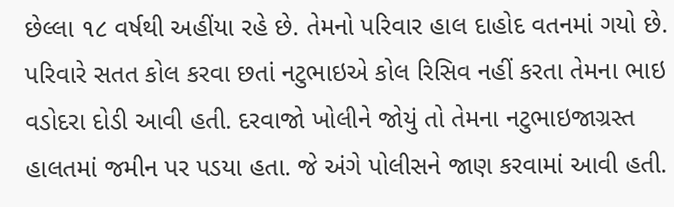છેલ્લા ૧૮ વર્ષથી અહીંયા રહે છે. તેમનો પરિવાર હાલ દાહોદ વતનમાં ગયો છે. પરિવારે સતત કોલ કરવા છતાં નટુભાઇએ કોલ રિસિવ નહીં કરતા તેમના ભાઇ વડોદરા દોડી આવી હતી. દરવાજો ખોલીને જોયું તો તેમના નટુભાઇજાગ્રસ્ત હાલતમાં જમીન પર પડયા હતા. જે અંગે પોલીસને જાણ કરવામાં આવી હતી.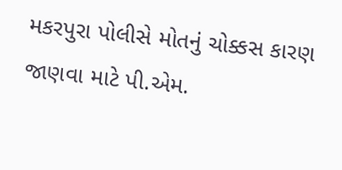મકરપુરા પોલીસે મોતનું ચોક્કસ કારણ જાણવા માટે પી.એમ.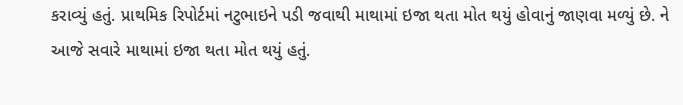કરાવ્યું હતું. પ્રાથમિક રિપોર્ટમાં નટુભાઇને પડી જવાથી માથામાં ઇજા થતા મોત થયું હોવાનું જાણવા મળ્યું છે. ને આજે સવારે માથામાં ઇજા થતા મોત થયું હતું.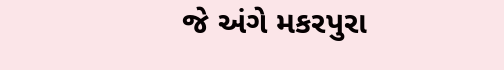જે અંગે મકરપુરા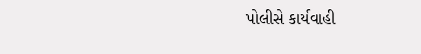પોલીસે કાર્યવાહી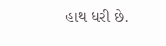હાથ ધરી છે.